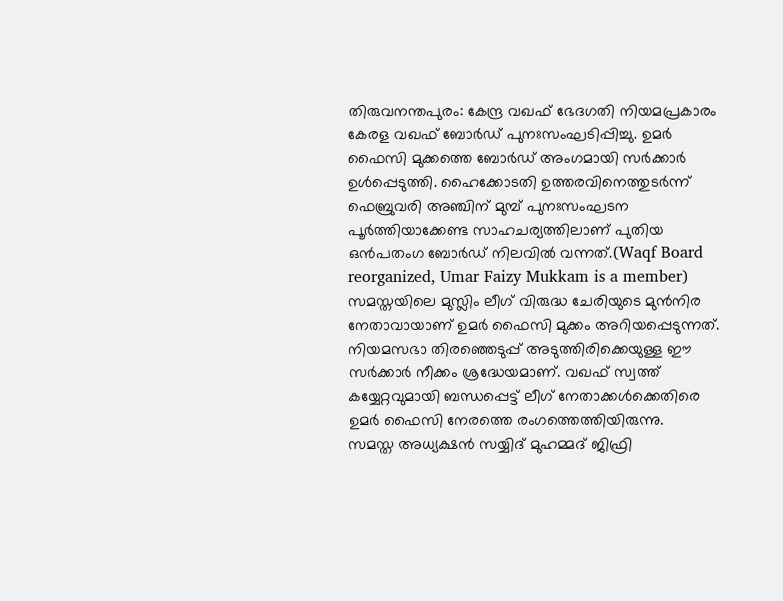തിരുവനന്തപുരം: കേന്ദ്ര വഖഫ് ഭേദഗതി നിയമപ്രകാരം കേരള വഖഫ് ബോർഡ് പുനഃസംഘടിപ്പിച്ചു. ഉമർ ഫൈസി മുക്കത്തെ ബോർഡ് അംഗമായി സർക്കാർ ഉൾപ്പെടുത്തി. ഹൈക്കോടതി ഉത്തരവിനെത്തുടർന്ന് ഫെബ്രുവരി അഞ്ചിന് മുമ്പ് പുനഃസംഘടന പൂർത്തിയാക്കേണ്ട സാഹചര്യത്തിലാണ് പുതിയ ഒൻപതംഗ ബോർഡ് നിലവിൽ വന്നത്.(Waqf Board reorganized, Umar Faizy Mukkam is a member)
സമസ്തയിലെ മുസ്ലിം ലീഗ് വിരുദ്ധ ചേരിയുടെ മുൻനിര നേതാവായാണ് ഉമർ ഫൈസി മുക്കം അറിയപ്പെടുന്നത്. നിയമസഭാ തിരഞ്ഞെടുപ്പ് അടുത്തിരിക്കെയുള്ള ഈ സർക്കാർ നീക്കം ശ്രദ്ധേയമാണ്. വഖഫ് സ്വത്ത് കയ്യേറ്റവുമായി ബന്ധപ്പെട്ട് ലീഗ് നേതാക്കൾക്കെതിരെ ഉമർ ഫൈസി നേരത്തെ രംഗത്തെത്തിയിരുന്നു.
സമസ്ത അധ്യക്ഷൻ സയ്യിദ് മുഹമ്മദ് ജിഫ്രി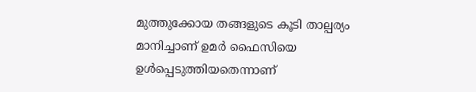മുത്തുക്കോയ തങ്ങളുടെ കൂടി താല്പര്യം മാനിച്ചാണ് ഉമർ ഫൈസിയെ ഉൾപ്പെടുത്തിയതെന്നാണ്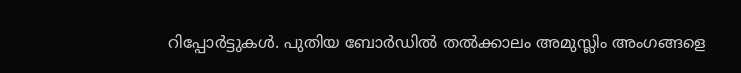റിപ്പോർട്ടുകൾ. പുതിയ ബോർഡിൽ തൽക്കാലം അമുസ്ലിം അംഗങ്ങളെ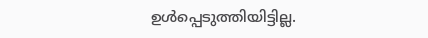ഉൾപ്പെടുത്തിയിട്ടില്ല.